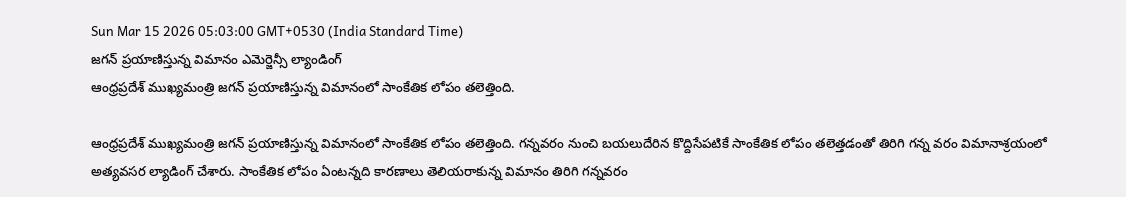Sun Mar 15 2026 05:03:00 GMT+0530 (India Standard Time)
జగన్ ప్రయాణిస్తున్న విమానం ఎమెర్జెన్సీ ల్యాండింగ్
ఆంధ్రప్రదేశ్ ముఖ్యమంత్రి జగన్ ప్రయాణిస్తున్న విమానంలో సాంకేతిక లోపం తలెత్తింది.

ఆంధ్రప్రదేశ్ ముఖ్యమంత్రి జగన్ ప్రయాణిస్తున్న విమానంలో సాంకేతిక లోపం తలెత్తింది. గన్నవరం నుంచి బయలుదేరిన కొద్దిసేపటికే సాంకేతిక లోపం తలెత్తడంతో తిరిగి గన్న వరం విమానాశ్రయంలో అత్యవసర ల్యాడింగ్ చేశారు. సాంకేతిక లోపం ఏంటన్నది కారణాలు తెలియరాకున్న విమానం తిరిగి గన్నవరం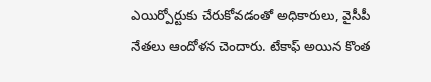ఎయిర్పోర్టుకు చేరుకోవడంతో అధికారులు, వైసీపీ నేతలు ఆందోళన చెందారు. టేకాఫ్ అయిన కొంత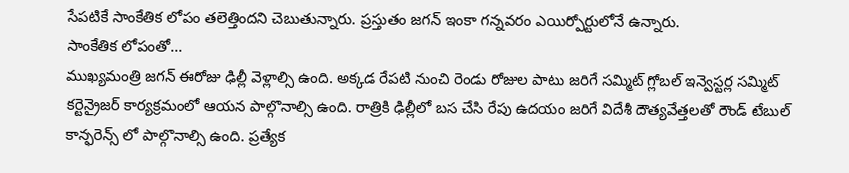సేపటికే సాంకేతిక లోపం తలెత్తిందని చెబుతున్నారు. ప్రస్తుతం జగన్ ఇంకా గన్నవరం ఎయిర్పోర్టులోనే ఉన్నారు.
సాంకేతిక లోపంతో...
ముఖ్యమంత్రి జగన్ ఈరోజు ఢిల్లీ వెళ్లాల్సి ఉంది. అక్కడ రేపటి నుంచి రెండు రోజుల పాటు జరిగే సమ్మిట్ గ్లోబల్ ఇన్వెస్టర్ల సమ్మిట్ కర్టెన్రైజర్ కార్యక్రమంలో ఆయన పాల్గొనాల్సి ఉంది. రాత్రికి ఢిల్లీలో బస చేసి రేపు ఉదయం జరిగే విదేశీ దౌత్యవేత్తలతో రౌండ్ టేబుల్ కాన్ఫరెన్స్ లో పాల్గొనాల్సి ఉంది. ప్రత్యేక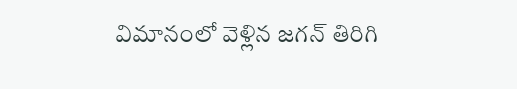విమానంలో వెళ్లిన జగన్ తిరిగి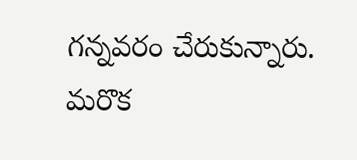గన్నవరం చేరుకున్నారు. మరొక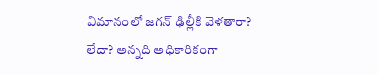విమానంలో జగన్ ఢిల్లీకి వెళతారా? లేదా? అన్నది అధికారికంగా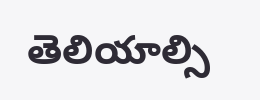తెలియాల్సి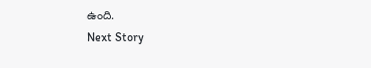ఉంది.
Next Story